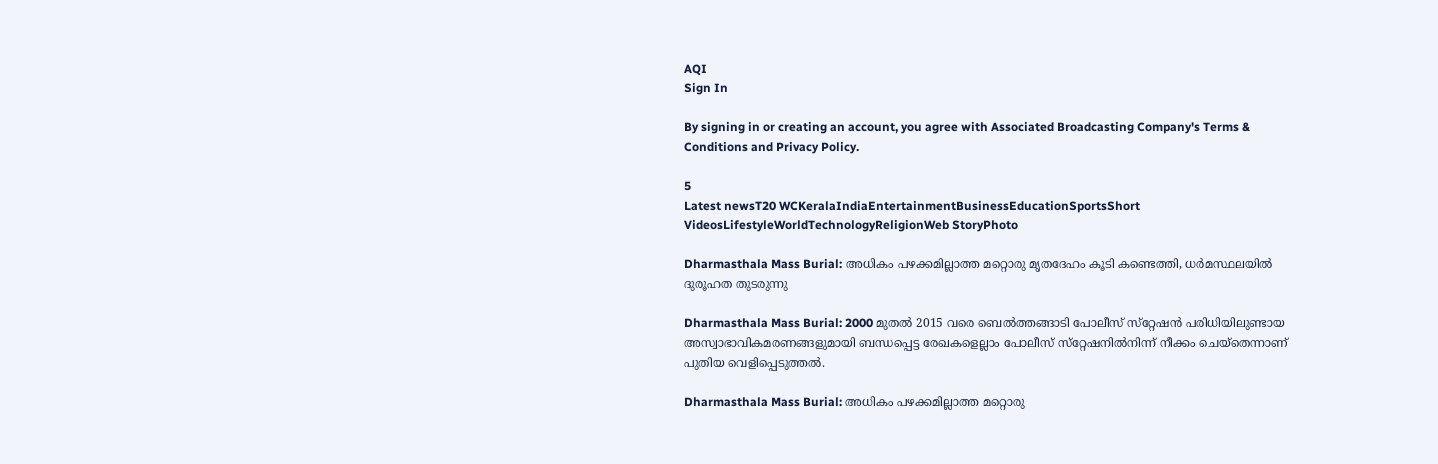AQI
Sign In

By signing in or creating an account, you agree with Associated Broadcasting Company's Terms & Conditions and Privacy Policy.

5
Latest newsT20 WCKeralaIndiaEntertainmentBusinessEducationSportsShort VideosLifestyleWorldTechnologyReligionWeb StoryPhoto

Dharmasthala Mass Burial: അധികം പഴക്കമില്ലാത്ത മറ്റൊരു മൃതദേഹം കൂടി കണ്ടെത്തി, ധർമസ്ഥലയിൽ ദുരൂഹത തുടരുന്നു

Dharmasthala Mass Burial: 2000 മുതല്‍ 2015 വരെ ബെല്‍ത്തങ്ങാടി പോലീസ് സ്‌റ്റേഷന്‍ പരിധിയിലുണ്ടായ അസ്വാഭാവികമരണങ്ങളുമായി ബന്ധപ്പെട്ട രേഖകളെല്ലാം പോലീസ് സ്‌റ്റേഷനില്‍നിന്ന് നീക്കം ചെയ്തെന്നാണ് പുതിയ വെളിപ്പെടുത്തൽ.

Dharmasthala Mass Burial: അധികം പഴക്കമില്ലാത്ത മറ്റൊരു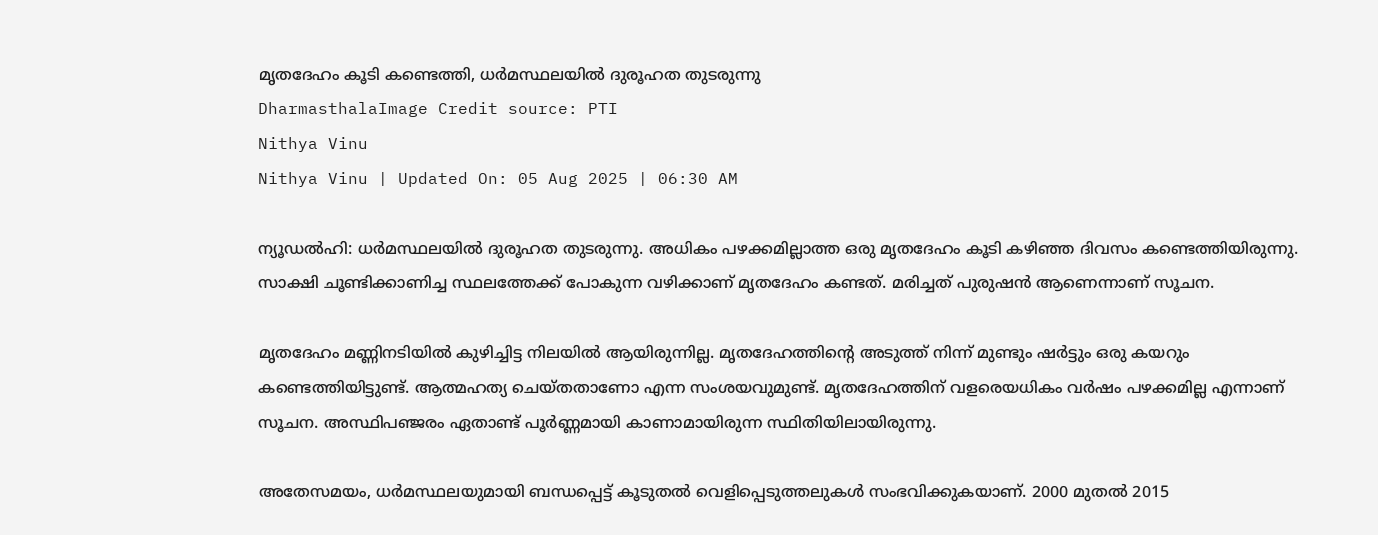മൃതദേഹം കൂടി കണ്ടെത്തി, ധർമസ്ഥലയിൽ ദുരൂഹത തുടരുന്നു
DharmasthalaImage Credit source: PTI
Nithya Vinu
Nithya Vinu | Updated On: 05 Aug 2025 | 06:30 AM

ന്യൂഡൽഹി: ധർമസ്ഥലയിൽ ദുരൂഹത തുടരുന്നു. അധികം പഴക്കമില്ലാത്ത ഒരു മൃതദേഹം കൂടി കഴിഞ്ഞ ദിവസം കണ്ടെത്തിയിരുന്നു. സാക്ഷി ചൂണ്ടിക്കാണിച്ച സ്ഥലത്തേക്ക് പോകുന്ന വഴിക്കാണ് മൃതദേഹം കണ്ടത്. മരിച്ചത് പുരുഷൻ ആണെന്നാണ് സൂചന.

മൃതദേഹം മണ്ണിനടിയിൽ കുഴിച്ചിട്ട നിലയിൽ ആയിരുന്നില്ല. മൃതദേഹത്തിന്‍റെ അടുത്ത് നിന്ന് മുണ്ടും ഷർട്ടും ഒരു കയറും കണ്ടെത്തിയിട്ടുണ്ട്. ആത്മഹത്യ ചെയ്തതാണോ എന്ന സംശയവുമുണ്ട്. മൃതദേഹത്തിന് വളരെയധികം വര്‍ഷം പഴക്കമില്ല എന്നാണ് സൂചന. അസ്ഥിപഞ്ജരം ഏതാണ്ട് പൂർണ്ണമായി കാണാമായിരുന്ന സ്ഥിതിയിലായിരുന്നു.

അതേസമയം, ധർമസ്ഥലയുമായി ബന്ധപ്പെട്ട് കൂടുതൽ വെളിപ്പെടുത്തലുകൾ സംഭവിക്കുകയാണ്. 2000 മുതല്‍ 2015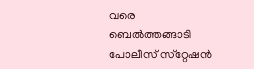വരെ ബെല്‍ത്തങ്ങാടി പോലീസ് സ്‌റ്റേഷന്‍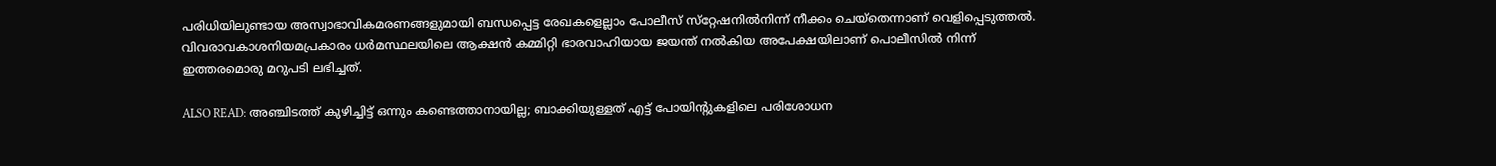പരിധിയിലുണ്ടായ അസ്വാഭാവികമരണങ്ങളുമായി ബന്ധപ്പെട്ട രേഖകളെല്ലാം പോലീസ് സ്‌റ്റേഷനില്‍നിന്ന് നീക്കം ചെയ്തെന്നാണ് വെളിപ്പെടുത്തൽ. വിവരാവകാശനിയമപ്രകാരം ധര്‍മസ്ഥലയിലെ ആക്ഷന്‍ കമ്മിറ്റി ഭാരവാഹിയായ ജയന്ത് നല്‍കിയ അപേക്ഷയിലാണ് പൊലീസിൽ നിന്ന് ഇത്തരമൊരു മറുപടി ലഭിച്ചത്.

ALSO READ: അഞ്ചിടത്ത് കുഴിച്ചിട്ട് ഒന്നും കണ്ടെത്താനായില്ല; ബാക്കിയുള്ളത് എട്ട് പോയിന്‍റുകളിലെ പരിശോധന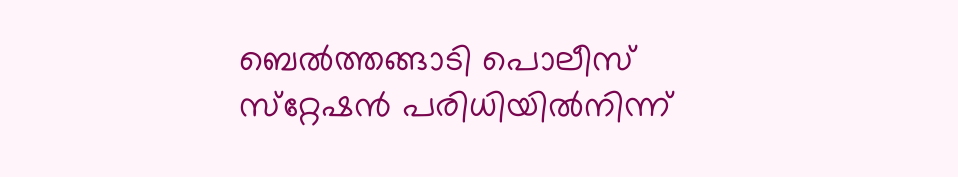ബെല്‍ത്തങ്ങാടി പൊലീസ് സ്‌റ്റേഷന്‍ പരിധിയില്‍നിന്ന്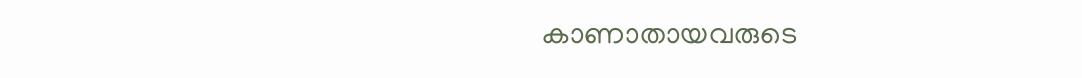കാണാതായവരുടെ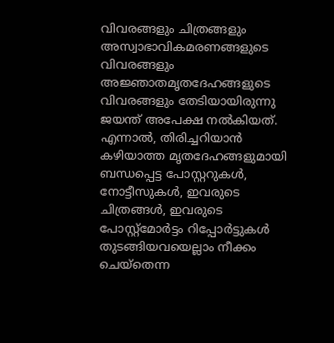വിവരങ്ങളും ചിത്രങ്ങളും അസ്വാഭാവികമരണങ്ങളുടെ വിവരങ്ങളും അജ്ഞാതമൃതദേഹങ്ങളുടെ വിവരങ്ങളും തേടിയായിരുന്നു ജയന്ത് അപേക്ഷ നൽകിയത്. എന്നാൽ, തിരിച്ചറിയാന്‍ കഴിയാത്ത മൃതദേഹങ്ങളുമായി ബന്ധപ്പെട്ട പോസ്റ്ററുകള്‍, നോട്ടീസുകള്‍, ഇവരുടെ ചിത്രങ്ങള്‍, ഇവരുടെ പോസ്റ്റ്‌മോര്‍ട്ടം റിപ്പോര്‍ട്ടുകള്‍ തുടങ്ങിയവയെല്ലാം നീക്കം ചെയ്തെന്ന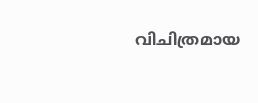വിചിത്രമായ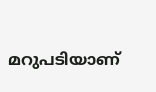മറുപടിയാണ്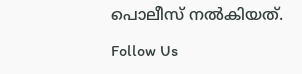പൊലീസ് നൽകിയത്.

Follow Us